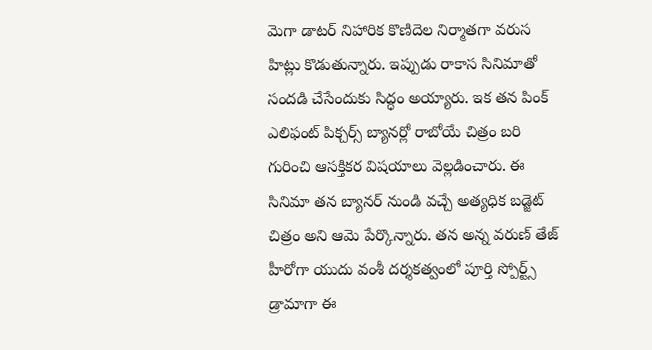మెగా డాటర్ నిహారిక కొణిదెల నిర్మాతగా వరుస హిట్లు కొడుతున్నారు. ఇప్పుడు రాకాస సినిమాతో సందడి చేసేందుకు సిద్ధం అయ్యారు. ఇక తన పింక్ ఎలిఫంట్ పిక్చర్స్ బ్యానర్లో రాబోయే చిత్రం బరి గురించి ఆసక్తికర విషయాలు వెల్లడించారు. ఈ సినిమా తన బ్యానర్ నుండి వచ్చే అత్యధిక బడ్జెట్ చిత్రం అని ఆమె పేర్కొన్నారు. తన అన్న వరుణ్ తేజ్ హీరోగా యుదు వంశీ దర్శకత్వంలో పూర్తి స్పోర్ట్స్ డ్రామాగా ఈ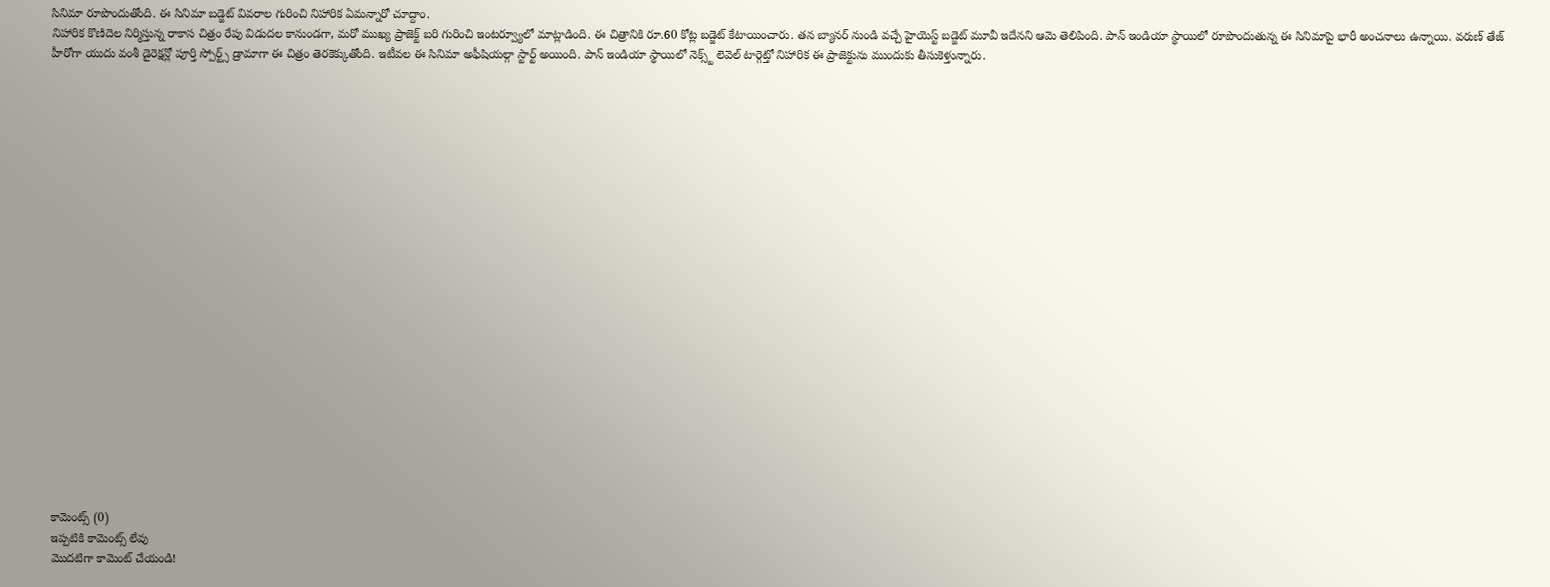సినిమా రూపొందుతోంది. ఈ సినిమా బడ్జెట్ వివరాల గురించి నిహారిక ఏమన్నారో చూద్దాం.
నిహారిక కొణిదెల నిర్మిస్తున్న రాకాస చిత్రం రేపు విడుదల కానుండగా, మరో ముఖ్య ప్రాజెక్ట్ బరి గురించి ఇంటర్వ్యూలో మాట్లాడింది. ఈ చిత్రానికి రూ.60 కోట్ల బడ్జెట్ కేటాయించారు. తన బ్యానర్ నుండి వచ్చే హైయెస్ట్ బడ్జెట్ మూవీ ఇదేనని ఆమె తెలిపింది. పాన్ ఇండియా స్థాయిలో రూపొందుతున్న ఈ సినిమాపై భారీ అంచనాలు ఉన్నాయి. వరుణ్ తేజ్ హీరోగా యుదు వంశీ డైరెక్షన్లో పూర్తి స్పోర్ట్స్ డ్రామాగా ఈ చిత్రం తెరకెక్కుతోంది. ఇటీవల ఈ సినిమా అఫీషియల్గా స్టార్ట్ అయింది. పాన్ ఇండియా స్థాయిలో నెక్స్ట్ లెవెల్ టార్గెట్తో నిహారిక ఈ ప్రాజెక్టును ముందుకు తీసుకెళ్తున్నారు.






















కామెంట్స్ (0)
ఇప్పటికి కామెంట్స్ లేవు
మొదటిగా కామెంట్ చేయండి!